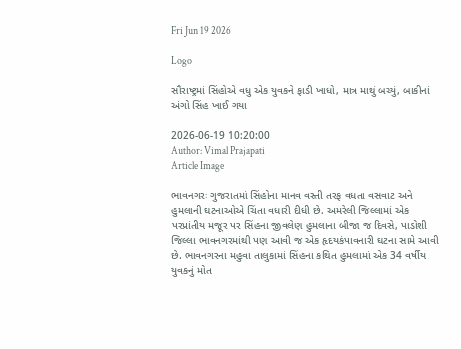Fri Jun 19 2026

Logo

સૌરાષ્ટ્રમાં સિંહોએ વધુ એક યુવકને ફાડી ખાધો, માત્ર માથું બચ્યું, બાકીનાં અંગો સિંહ ખાઈ ગયા

2026-06-19 10:20:00
Author: Vimal Prajapati
Article Image

ભાવનગરઃ ગુજરાતમાં સિંહોના માનવ વસ્તી તરફ વધતા વસવાટ અને હુમલાની ઘટનાઓએ ચિંતા વધારી દીધી છે. અમરેલી જિલ્લામાં એક પરપ્રાંતીય મજૂર પર સિંહના જીવલેણ હુમલાના બીજા જ દિવસે, પાડોશી જિલ્લા ભાવનગરમાંથી પણ આવી જ એક હૃદયકંપાવનારી ઘટના સામે આવી છે. ભાવનગરના મહુવા તાલુકામાં સિંહના કથિત હુમલામાં એક 34 વર્ષીય યુવકનું મોત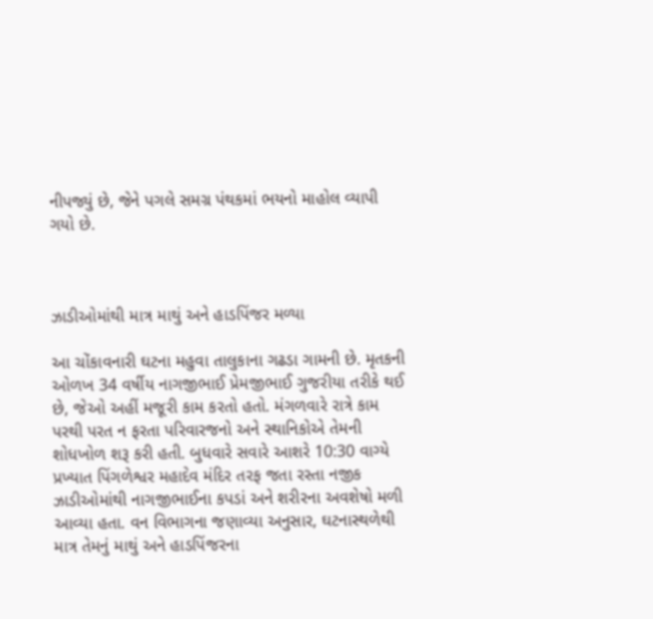નીપજ્યું છે, જેને પગલે સમગ્ર પંથકમાં ભયનો માહોલ વ્યાપી ગયો છે.



ઝાડીઓમાંથી માત્ર માથું અને હાડપિંજર મળ્યા

આ ચોંકાવનારી ઘટના મહુવા તાલુકાના ગઢડા ગામની છે. મૃતકની ઓળખ 34 વર્ષીય નાગજીભાઈ પ્રેમજીભાઈ ગુજરીયા તરીકે થઈ છે, જેઓ અહીં મજૂરી કામ કરતો હતો. મંગળવારે રાત્રે કામ પરથી પરત ન ફરતા પરિવારજનો અને સ્થાનિકોએ તેમની શોધખોળ શરૂ કરી હતી. બુધવારે સવારે આશરે 10:30 વાગ્યે પ્રખ્યાત પિંગળેશ્વર મહાદેવ મંદિર તરફ જતા રસ્તા નજીક ઝાડીઓમાંથી નાગજીભાઈના કપડાં અને શરીરના અવશેષો મળી આવ્યા હતા. વન વિભાગના જણાવ્યા અનુસાર, ઘટનાસ્થળેથી માત્ર તેમનું માથું અને હાડપિંજરના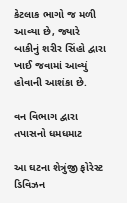કેટલાક ભાગો જ મળી આવ્યા છે, જ્યારે બાકીનું શરીર સિંહો દ્વારા ખાઈ જવામાં આવ્યું હોવાની આશંકા છે.

વન વિભાગ દ્વારા તપાસનો ધમધમાટ

આ ઘટના શેત્રુંજી ફોરેસ્ટ ડિવિઝન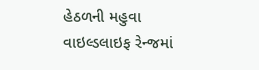હેઠળની મહુવા વાઇલ્ડલાઇફ રેન્જમાં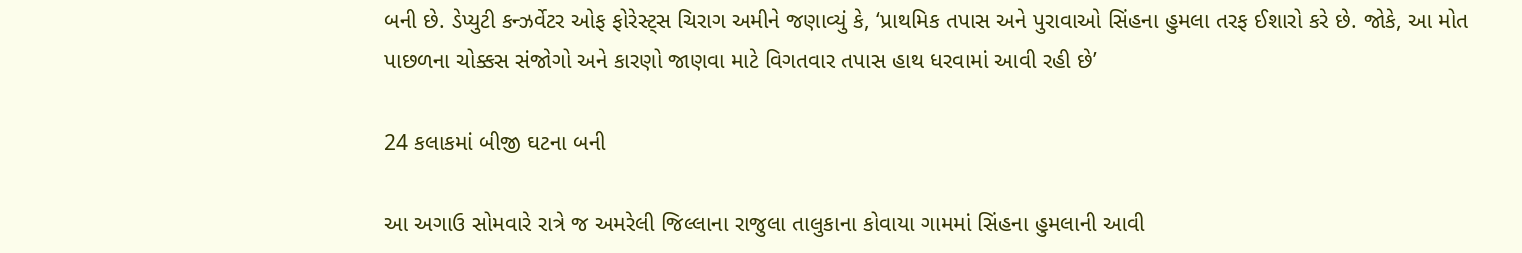બની છે. ડેપ્યુટી કન્ઝર્વેટર ઓફ ફોરેસ્ટ્સ ચિરાગ અમીને જણાવ્યું કે, ‘પ્રાથમિક તપાસ અને પુરાવાઓ સિંહના હુમલા તરફ ઈશારો કરે છે. જોકે, આ મોત પાછળના ચોક્કસ સંજોગો અને કારણો જાણવા માટે વિગતવાર તપાસ હાથ ધરવામાં આવી રહી છે’

24 કલાકમાં બીજી ઘટના બની

આ અગાઉ સોમવારે રાત્રે જ અમરેલી જિલ્લાના રાજુલા તાલુકાના કોવાયા ગામમાં સિંહના હુમલાની આવી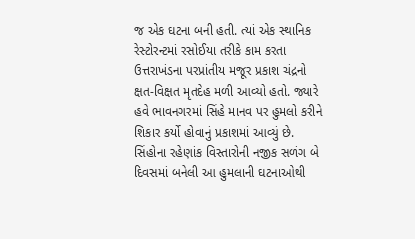જ એક ઘટના બની હતી. ત્યાં એક સ્થાનિક રેસ્ટોરન્ટમાં રસોઈયા તરીકે કામ કરતા ઉત્તરાખંડના પરપ્રાંતીય મજૂર પ્રકાશ ચંદ્રનો ક્ષત-વિક્ષત મૃતદેહ મળી આવ્યો હતો. જ્યારે હવે ભાવનગરમાં સિંહે માનવ પર હુમલો કરીને શિકાર કર્યો હોવાનું પ્રકાશમાં આવ્યું છે. સિંહોના રહેણાંક વિસ્તારોની નજીક સળંગ બે દિવસમાં બનેલી આ હુમલાની ઘટનાઓથી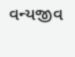વન્યજીવ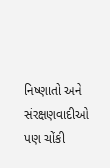નિષ્ણાતો અને સંરક્ષણવાદીઓ પણ ચોંકી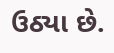ઉઠ્યા છે.